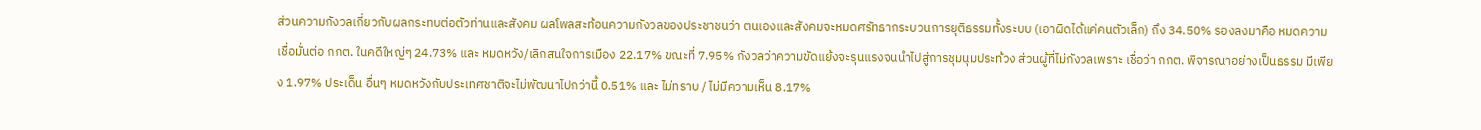ส่วนความกังวลเกี่ยวกับผลกระทบต่อตัวท่านและสังคม ผลโพลสะท้อนความกังวลของประชาชนว่า ตนเองและสังคมจะหมดศรัทธากระบวนการยุติธรรมทั้งระบบ (เอาผิดได้แค่คนตัวเล็ก) ถึง 34.50% รองลงมาคือ หมดความเชื่อมั่นต่อ กกต. ในคดีใหญ่ๆ 24.73% และ หมดหวัง/เลิกสนใจการเมือง 22.17% ขณะที่ 7.95% กังวลว่าความขัดแย้งจะรุนแรงจนนำไปสู่การชุมนุมประท้วง ส่วนผู้ที่ไม่กังวลเพราะ เชื่อว่า กกต. พิจารณาอย่างเป็นธรรม มีเพียง 1.97% ประเด็น อื่นๆ หมดหวังกับประเทศชาติจะไม่พัฒนาไปกว่านี้ 0.51% และ ไม่ทราบ / ไม่มีความเห็น 8.17%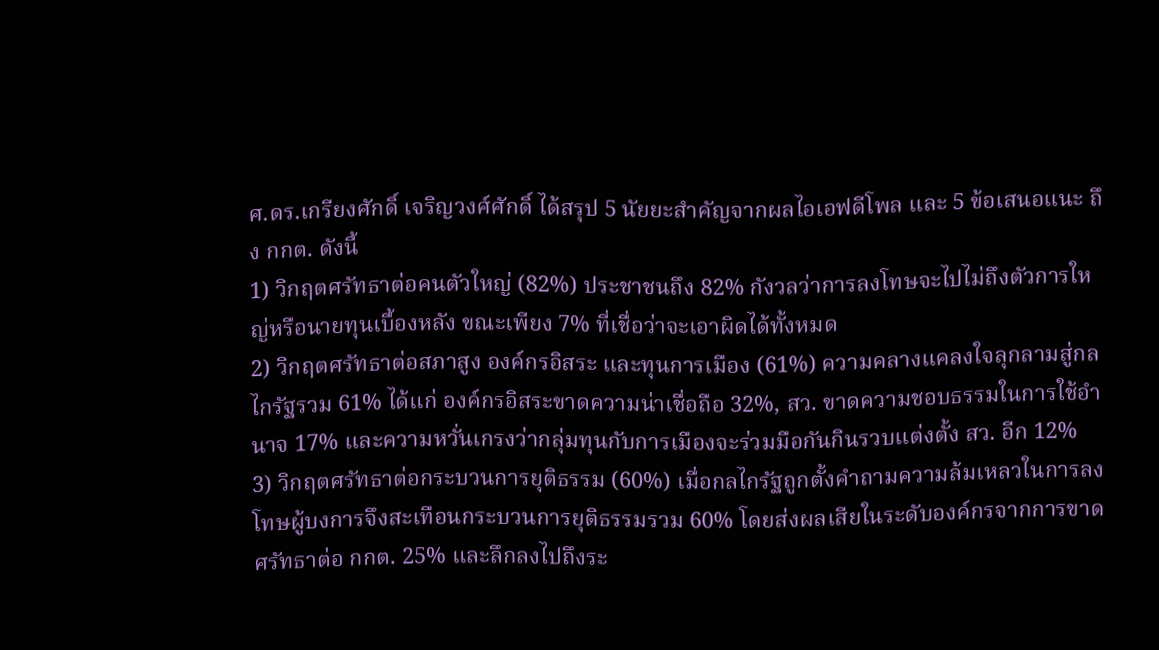ศ.ดร.เกรียงศักดิ์ เจริญวงศ์ศักดิ์ ได้สรุป 5 นัยยะสำคัญจากผลไอเอฟดีโพล และ 5 ข้อเสนอแนะ ถึง กกต. ดังนี้
1) วิกฤตศรัทธาต่อคนตัวใหญ่ (82%) ประชาชนถึง 82% กังวลว่าการลงโทษจะไปไม่ถึงตัวการใหญ่หรือนายทุนเบื้องหลัง ขณะเพียง 7% ที่เชื่อว่าจะเอาผิดได้ทั้งหมด
2) วิกฤตศรัทธาต่อสภาสูง องค์กรอิสระ และทุนการเมือง (61%) ความคลางแคลงใจลุกลามสู่กลไกรัฐรวม 61% ได้แก่ องค์กรอิสระขาดความน่าเชื่อถือ 32%, สว. ขาดความชอบธรรมในการใช้อำนาจ 17% และความหวั่นเกรงว่ากลุ่มทุนกับการเมืองจะร่วมมือกันกินรวบแต่งตั้ง สว. อีก 12%
3) วิกฤตศรัทธาต่อกระบวนการยุติธรรม (60%) เมื่อกลไกรัฐถูกตั้งคำถามความล้มเหลวในการลงโทษผู้บงการจึงสะเทือนกระบวนการยุติธรรมรวม 60% โดยส่งผลเสียในระดับองค์กรจากการขาดศรัทธาต่อ กกต. 25% และลึกลงไปถึงระ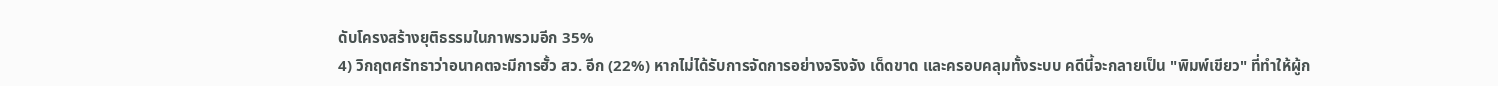ดับโครงสร้างยุติธรรมในภาพรวมอีก 35%
4) วิกฤตศรัทธาว่าอนาคตจะมีการฮั้ว สว. อีก (22%) หากไม่ได้รับการจัดการอย่างจริงจัง เด็ดขาด และครอบคลุมทั้งระบบ คดีนี้จะกลายเป็น "พิมพ์เขียว" ที่ทำให้ผู้ก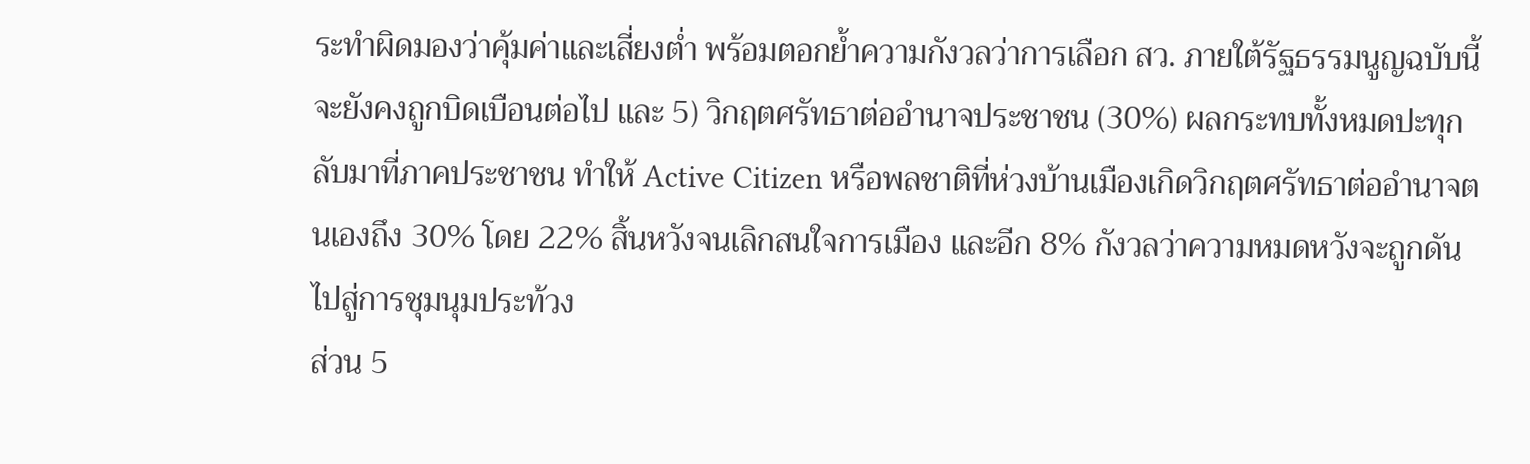ระทำผิดมองว่าคุ้มค่าและเสี่ยงต่ำ พร้อมตอกย้ำความกังวลว่าการเลือก สว. ภายใต้รัฐธรรมนูญฉบับนี้จะยังคงถูกบิดเบือนต่อไป และ 5) วิกฤตศรัทธาต่ออำนาจประชาชน (30%) ผลกระทบทั้งหมดปะทุกลับมาที่ภาคประชาชน ทำให้ Active Citizen หรือพลชาติที่ห่วงบ้านเมืองเกิดวิกฤตศรัทธาต่ออำนาจตนเองถึง 30% โดย 22% สิ้นหวังจนเลิกสนใจการเมือง และอีก 8% กังวลว่าความหมดหวังจะถูกดันไปสู่การชุมนุมประท้วง
ส่วน 5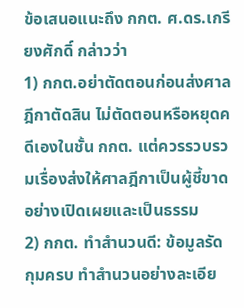ข้อเสนอแนะถึง กกต. ศ.ดร.เกรียงศักดิ์ กล่าวว่า
1) กกต.อย่าตัดตอนก่อนส่งศาลฎีกาตัดสิน ไม่ตัดตอนหรือหยุดคดีเองในชั้น กกต. แต่ควรรวบรวมเรื่องส่งให้ศาลฎีกาเป็นผู้ชี้ขาดอย่างเปิดเผยและเป็นธรรม
2) กกต. ทำสำนวนดี: ข้อมูลรัดกุมครบ ทำสำนวนอย่างละเอีย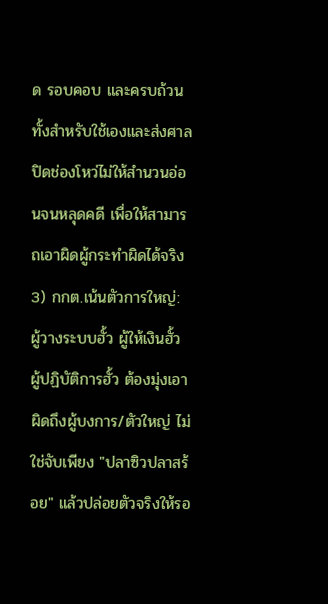ด รอบคอบ และครบถ้วน ทั้งสำหรับใช้เองและส่งศาล ปิดช่องโหว่ไม่ให้สำนวนอ่อนจนหลุดคดี เพื่อให้สามารถเอาผิดผู้กระทำผิดได้จริง
3) กกต.เน้นตัวการใหญ่: ผู้วางระบบฮั้ว ผู้ให้เงินฮั้ว ผู้ปฏิบัติการฮั้ว ต้องมุ่งเอาผิดถึงผู้บงการ/ตัวใหญ่ ไม่ใช่จับเพียง "ปลาซิวปลาสร้อย" แล้วปล่อยตัวจริงให้รอ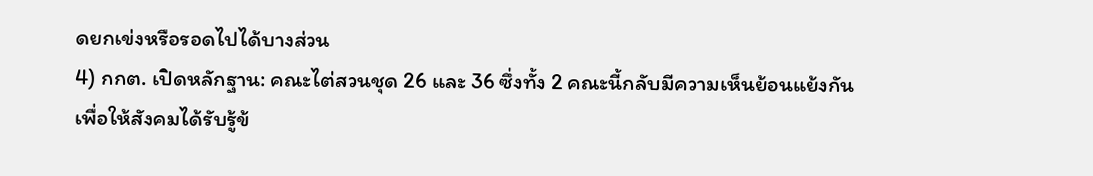ดยกเข่งหรือรอดไปได้บางส่วน
4) กกต. เปิดหลักฐาน: คณะไต่สวนชุด 26 และ 36 ซึ่งทั้ง 2 คณะนี้กลับมีความเห็นย้อนแย้งกัน เพื่อให้สังคมได้รับรู้ข้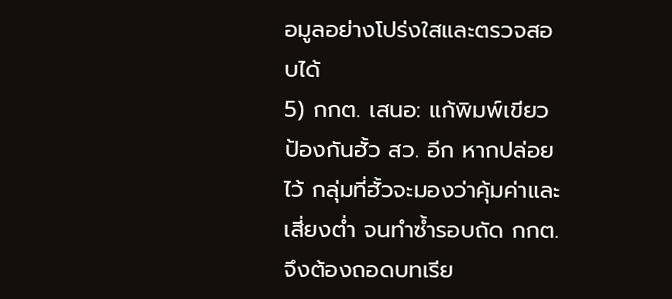อมูลอย่างโปร่งใสและตรวจสอบได้
5) กกต. เสนอ: แก้พิมพ์เขียว ป้องกันฮั้ว สว. อีก หากปล่อยไว้ กลุ่มที่ฮั้วจะมองว่าคุ้มค่าและเสี่ยงต่ำ จนทำซ้ำรอบถัด กกต. จึงต้องถอดบทเรีย